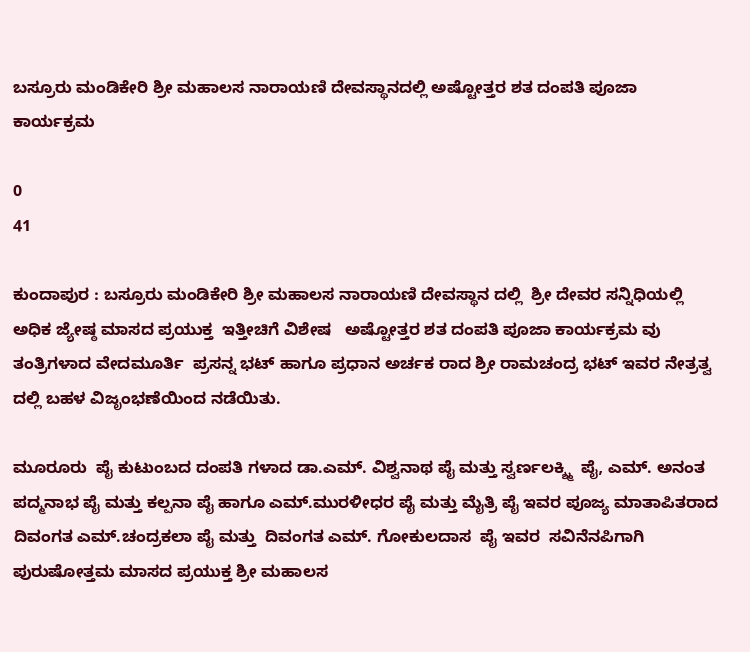ಬಸ್ರೂರು ಮಂಡಿಕೇರಿ ಶ್ರೀ ಮಹಾಲಸ ನಾರಾಯಣಿ ದೇವಸ್ಥಾನದಲ್ಲಿ ಅಷ್ಟೋತ್ತರ ಶತ ದಂಪತಿ ಪೂಜಾ ಕಾರ್ಯಕ್ರಮ

0
41

ಕುಂದಾಪುರ : ಬಸ್ರೂರು ಮಂಡಿಕೇರಿ ಶ್ರೀ ಮಹಾಲಸ ನಾರಾಯಣಿ ದೇವಸ್ಥಾನ ದಲ್ಲಿ  ಶ್ರೀ ದೇವರ ಸನ್ನಿಧಿಯಲ್ಲಿ  ಅಧಿಕ ಜ್ಯೇಷ್ಠ ಮಾಸದ ಪ್ರಯುಕ್ತ  ಇತ್ತೀಚಿಗೆ ವಿಶೇಷ   ಅಷ್ಟೋತ್ತರ ಶತ ದಂಪತಿ ಪೂಜಾ ಕಾರ್ಯಕ್ರಮ ವು ತಂತ್ರಿಗಳಾದ ವೇದಮೂರ್ತಿ  ಪ್ರಸನ್ನ ಭಟ್ ಹಾಗೂ ಪ್ರಧಾನ ಅರ್ಚಕ ರಾದ ಶ್ರೀ ರಾಮಚಂದ್ರ ಭಟ್ ಇವರ ನೇತ್ರತ್ವ ದಲ್ಲಿ ಬಹಳ ವಿಜೃಂಭಣೆಯಿಂದ ನಡೆಯಿತು.

ಮೂರೂರು  ಪೈ ಕುಟುಂಬದ ದಂಪತಿ ಗಳಾದ ಡಾ.ಎಮ್. ವಿಶ್ವನಾಥ ಪೈ ಮತ್ತು ಸ್ವರ್ಣಲಕ್ಶ್ಮಿ  ಪೈ, ಎಮ್. ಅನಂತ ಪದ್ಮನಾಭ ಪೈ ಮತ್ತು ಕಲ್ಪನಾ ಪೈ ಹಾಗೂ ಎಮ್.ಮುರಳೀಧರ ಪೈ ಮತ್ತು ಮೈತ್ರಿ ಪೈ ಇವರ ಪೂಜ್ಯ ಮಾತಾಪಿತರಾದ ದಿವಂಗತ ಎಮ್.ಚಂದ್ರಕಲಾ ಪೈ ಮತ್ತು  ದಿವಂಗತ ಎಮ್. ಗೋಕುಲದಾಸ  ಪೈ ಇವರ  ಸವಿನೆನಪಿಗಾಗಿ  ಪುರುಷೋತ್ತಮ ಮಾಸದ ಪ್ರಯುಕ್ತ ಶ್ರೀ ಮಹಾಲಸ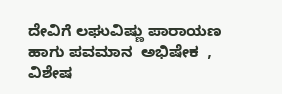ದೇವಿಗೆ ಲಘುವಿಷ್ಣು ಪಾರಾಯಣ ಹಾಗು ಪವಮಾನ  ಅಭಿಷೇಕ  , ವಿಶೇಷ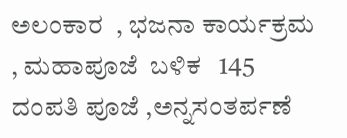ಅಲಂಕಾರ  , ಭಜನಾ ಕಾರ್ಯಕ್ರಮ  , ಮಹಾಪೂಜೆ  ಬಳಿಕ   145 ದಂಪತಿ ಪೂಜೆ ,ಅನ್ನಸಂತರ್ಪಣೆ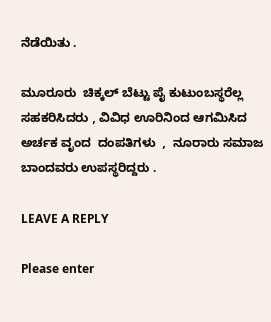ನೆಡೆಯಿತು .

ಮೂರೂರು  ಚಿಕ್ಕಲ್ ಬೆಟ್ಟು ಪೈ ಕುಟುಂಬಸ್ಥರೆಲ್ಲ ಸಹಕರಿಸಿದರು , ವಿವಿಧ ಊರಿನಿಂದ ಆಗಮಿಸಿದ  ಅರ್ಚಕ ವೃಂದ  ದಂಪತಿಗಳು  ,  ನೂರಾರು ಸಮಾಜ ಬಾಂದವರು ಉಪಸ್ಥರಿದ್ದರು .

LEAVE A REPLY

Please enter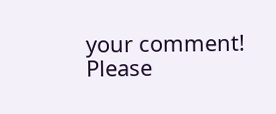your comment!
Please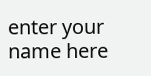enter your name here